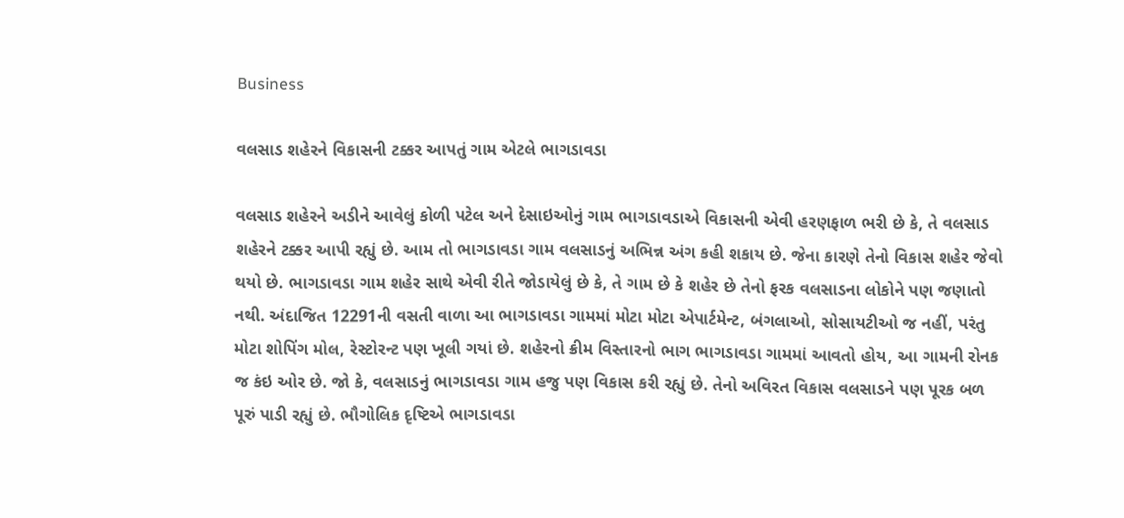Business

વલસાડ શહેરને વિકાસની ટક્કર આપતું ગામ એટલે ભાગડાવડા

વલસાડ શહેરને અડીને આવેલું કોળી પટેલ અને દેસાઇઓનું ગામ ભાગડાવડાએ વિકાસની એવી હરણફાળ ભરી છે કે, તે વલસાડ શહેરને ટક્કર આપી રહ્યું છે. આમ તો ભાગડાવડા ગામ વલસાડનું અભિન્ન અંગ કહી શકાય છે. જેના કારણે તેનો વિકાસ શહેર જેવો થયો છે. ભાગડાવડા ગામ શહેર સાથે એવી રીતે જોડાયેલું છે કે, તે ગામ છે કે શહેર છે તેનો ફરક વલસાડના લોકોને પણ જણાતો નથી. અંદાજિત 12291ની વસતી વાળા આ ભાગડાવડા ગામમાં મોટા મોટા એપાર્ટમેન્ટ, બંગલાઓ, સોસાયટીઓ જ નહીં, પરંતુ મોટા શોપિંગ મોલ, રેસ્ટોરન્ટ પણ ખૂલી ગયાં છે. શહેરનો ક્રીમ વિસ્તારનો ભાગ ભાગડાવડા ગામમાં આવતો હોય, આ ગામની રોનક જ કંઇ ઓર છે. જો કે, વલસાડનું ભાગડાવડા ગામ હજુ પણ વિકાસ કરી રહ્યું છે. તેનો અવિરત વિકાસ વલસાડને પણ પૂરક બળ પૂરું પાડી રહ્યું છે. ભૌગોલિક દૃષ્ટિએ ભાગડાવડા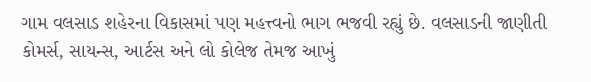ગામ વલસાડ શહેરના વિકાસમાં પણ મહત્ત્વનો ભાગ ભજવી રહ્યું છે. વલસાડની જાણીતી કોમર્સ, સાયન્સ, આર્ટસ અને લો કોલેજ તેમજ આખું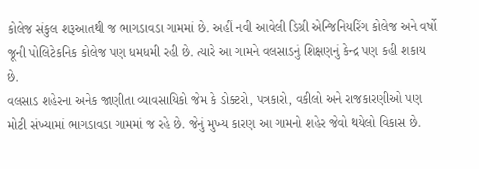કોલેજ સંકુલ શરૂઆતથી જ ભાગડાવડા ગામમાં છે. અહીં નવી આવેલી ડિગ્રી એન્જિનિયરિંગ કોલેજ અને વર્ષો જૂની પોલિટેકનિક કોલેજ પણ ધમધમી રહી છે. ત્યારે આ ગામને વલસાડનું શિક્ષણનું કેન્દ્ર પણ કહી શકાય છે.
વલસાડ શહેરના અનેક જાણીતા વ્યાવસાયિકો જેમ કે ડોક્ટરો, પત્રકારો, વકીલો અને રાજકારણીઓ પણ મોટી સંખ્યામાં ભાગડાવડા ગામમાં જ રહે છે. જેનું મુખ્ય કારણ આ ગામનો શહેર જેવો થયેલો વિકાસ છે.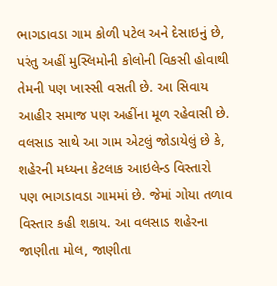ભાગડાવડા ગામ કોળી પટેલ અને દેસાઇનું છે, પરંતુ અહીં મુસ્લિમોની કોલોની વિકસી હોવાથી તેમની પણ ખાસ્સી વસતી છે. આ સિવાય આહીર સમાજ પણ અહીંના મૂળ રહેવાસી છે.
વલસાડ સાથે આ ગામ એટલું જોડાયેલું છે કે, શહેરની મધ્યના કેટલાક આઇલેન્ડ વિસ્તારો પણ ભાગડાવડા ગામમાં છે. જેમાં ગોયા તળાવ વિસ્તાર કહી શકાય. આ વલસાડ શહેરના જાણીતા મોલ, જાણીતા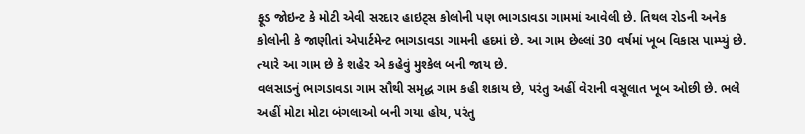ફૂડ જોઇન્ટ કે મોટી એવી સરદાર હાઇટ્સ કોલોની પણ ભાગડાવડા ગામમાં આવેલી છે. તિથલ રોડની અનેક કોલોની કે જાણીતાં એપાર્ટમેન્ટ ભાગડાવડા ગામની હદમાં છે. આ ગામ છેલ્લાં 30 વર્ષમાં ખૂબ વિકાસ પામ્પ્યું છે. ત્યારે આ ગામ છે કે શહેર એ કહેવું મુશ્કેલ બની જાય છે.
વલસાડનું ભાગડાવડા ગામ સૌથી સમૃદ્ધ ગામ કહી શકાય છે, પરંતુ અહીં વેરાની વસૂલાત ખૂબ ઓછી છે. ભલે અહીં મોટા મોટા બંગલાઓ બની ગયા હોય, પરંતુ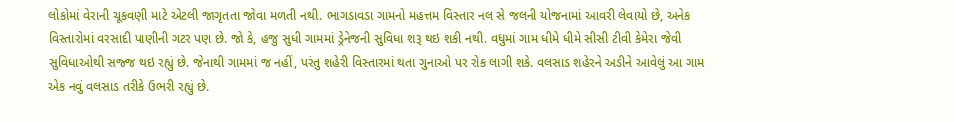લોકોમાં વેરાની ચૂકવણી માટે એટલી જાગૃતતા જોવા મળતી નથી. ભાગડાવડા ગામનો મહત્તમ વિસ્તાર નલ સે જલની યોજનામાં આવરી લેવાયો છે, અનેક વિસ્તારોમાં વરસાદી પાણીની ગટર પણ છે. જો કે, હજુ સુધી ગામમાં ડ્રેનેજની સુવિધા શરૂ થઇ શકી નથી. વધુમાં ગામ ધીમે ધીમે સીસી ટીવી કેમેરા જેવી સુવિધાઓથી સજ્જ થઇ રહ્યું છે. જેનાથી ગામમાં જ નહીં, પરંતુ શહેરી વિસ્તારમાં થતા ગુનાઓ પર રોક લાગી શકે. વલસાડ શહેરને અડીને આવેલું આ ગામ એક નવું વલસાડ તરીકે ઉભરી રહ્યું છે.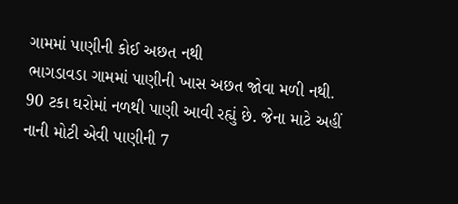ગામમાં પાણીની કોઈ અછત નથી
ભાગડાવડા ગામમાં પાણીની ખાસ અછત જોવા મળી નથી. 90 ટકા ઘરોમાં નળથી પાણી આવી રહ્યું છે. જેના માટે અહીં નાની મોટી એવી પાણીની 7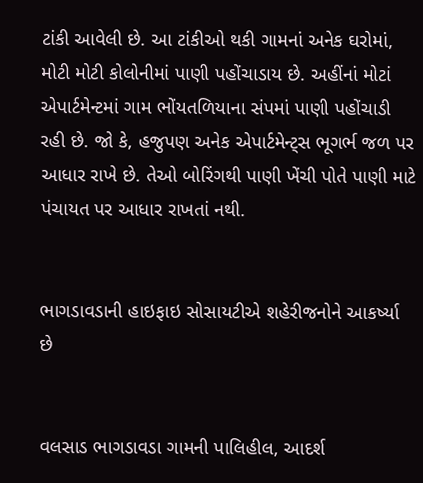ટાંકી આવેલી છે. આ ટાંકીઓ થકી ગામનાં અનેક ઘરોમાં, મોટી મોટી કોલોનીમાં પાણી પહોંચાડાય છે. અહીંનાં મોટાં એપાર્ટમેન્ટમાં ગામ ભોંયતળિયાના સંપમાં પાણી પહોંચાડી રહી છે. જો કે, હજુપણ અનેક એપાર્ટમેન્ટ્સ ભૂગર્ભ જળ પર આધાર રાખે છે. તેઓ બોરિંગથી પાણી ખેંચી પોતે પાણી માટે પંચાયત પર આધાર રાખતાં નથી.


ભાગડાવડાની હાઇફાઇ સોસાયટીએ શહેરીજનોને આકર્ષ્યા છે


વલસાડ ભાગડાવડા ગામની પાલિહીલ, આદર્શ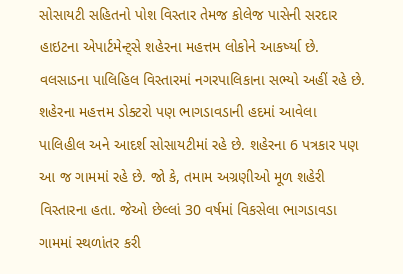સોસાયટી સહિતનો પોશ વિસ્તાર તેમજ કોલેજ પાસેની સરદાર હાઇટના એપાર્ટમેન્ટ્સે શહેરના મહત્તમ લોકોને આકર્ષ્યા છે. વલસાડના પાલિહિલ વિસ્તારમાં નગરપાલિકાના સભ્યો અહીં રહે છે. શહેરના મહત્તમ ડોક્ટરો પણ ભાગડાવડાની હદમાં આવેલા પાલિહીલ અને આદર્શ સોસાયટીમાં રહે છે. શહેરના 6 પત્રકાર પણ આ જ ગામમાં રહે છે. જો કે, તમામ અગ્રણીઓ મૂળ શહેરી વિસ્તારના હતા. જેઓ છેલ્લાં 30 વર્ષમાં વિકસેલા ભાગડાવડા ગામમાં સ્થળાંતર કરી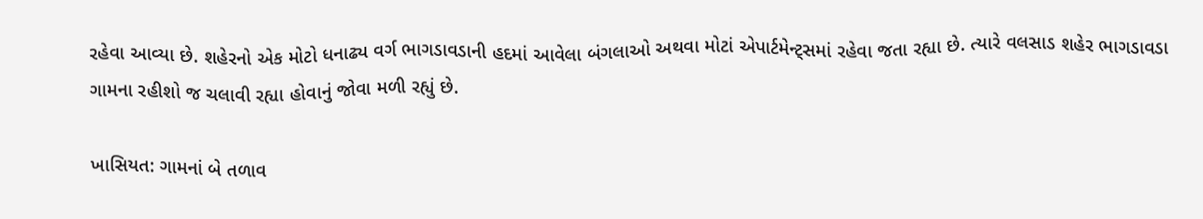રહેવા આવ્યા છે. શહેરનો એક મોટો ધનાઢ્ય વર્ગ ભાગડાવડાની હદમાં આવેલા બંગલાઓ અથવા મોટાં એપાર્ટમેન્ટ્સમાં રહેવા જતા રહ્યા છે. ત્યારે વલસાડ શહેર ભાગડાવડા ગામના રહીશો જ ચલાવી રહ્યા હોવાનું જોવા મળી રહ્યું છે.

ખાસિયત: ગામનાં બે તળાવ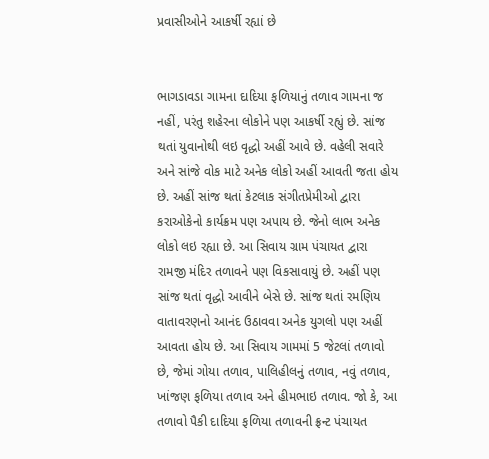પ્રવાસીઓને આકર્ષી રહ્યાં છે


ભાગડાવડા ગામના દાદિયા ફળિયાનું તળાવ ગામના જ નહીં, પરંતુ શહેરના લોકોને પણ આકર્ષી રહ્યું છે. સાંજ થતાં યુવાનોથી લઇ વૃદ્ધો અહીં આવે છે. વહેલી સવારે અને સાંજે વોક માટે અનેક લોકો અહીં આવતી જતા હોય છે. અહીં સાંજ થતાં કેટલાક સંગીતપ્રેમીઓ દ્વારા કરાઓકેનો કાર્યક્રમ પણ અપાય છે. જેનો લાભ અનેક લોકો લઇ રહ્યા છે. આ સિવાય ગ્રામ પંચાયત દ્વારા રામજી મંદિર તળાવને પણ વિકસાવાયું છે. અહીં પણ સાંજ થતાં વૃદ્ધો આવીને બેસે છે. સાંજ થતાં રમણિય વાતાવરણનો આનંદ ઉઠાવવા અનેક યુગલો પણ અહીં આવતા હોય છે. આ સિવાય ગામમાં 5 જેટલાં તળાવો છે, જેમાં ગોયા તળાવ, પાલિહીલનું તળાવ, નવું તળાવ, ખાંજણ ફળિયા તળાવ અને હીમભાઇ તળાવ. જો કે, આ તળાવો પૈકી દાદિયા ફળિયા તળાવની ફ્રન્ટ પંચાયત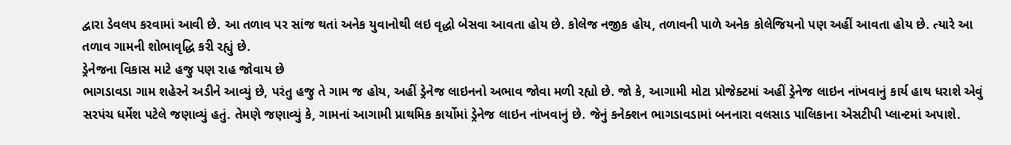દ્વારા ડેવલપ કરવામાં આવી છે. આ તળાવ પર સાંજ થતાં અનેક યુવાનોથી લઇ વૃદ્ધો બેસવા આવતા હોય છે. કોલેજ નજીક હોય, તળાવની પાળે અનેક કોલેજિયનો પણ અહીં આવતા હોય છે. ત્યારે આ તળાવ ગામની શોભાવૃદ્ધિ કરી રહ્યું છે.
ડ્રેનેજના વિકાસ માટે હજુ પણ રાહ જોવાય છે
ભાગડાવડા ગામ શહેરને અડીને આવ્યું છે, પરંતુ હજુ તે ગામ જ હોય, અહીં ડ્રેનેજ લાઇનનો અભાવ જોવા મળી રહ્યો છે. જો કે, આગામી મોટા પ્રોજેક્ટમાં અહીં ડ્રેનેજ લાઇન નાંખવાનું કાર્ય હાથ ધરાશે એવું સરપંચ ધર્મેશ પટેલે જણાવ્યું હતું. તેમણે જણાવ્યું કે, ગામનાં આગામી પ્રાથમિક કાર્યોમાં ડ્રેનેજ લાઇન નાંખવાનું છે. જેનું કનેક્શન ભાગડાવડામાં બનનારા વલસાડ પાલિકાના એસટીપી પ્લાન્ટમાં અપાશે.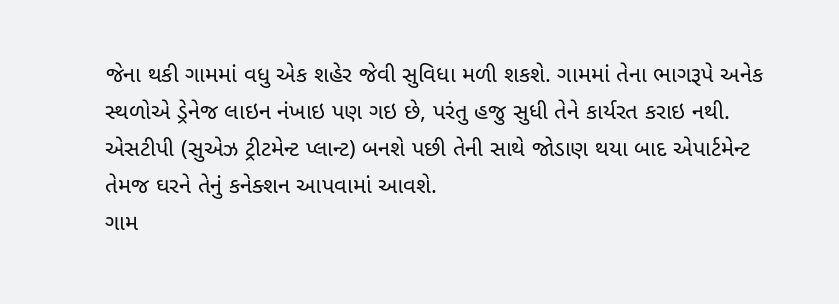જેના થકી ગામમાં વધુ એક શહેર જેવી સુવિધા મળી શકશે. ગામમાં તેના ભાગરૂપે અનેક સ્થળોએ ડ્રેનેજ લાઇન નંખાઇ પણ ગઇ છે, પરંતુ હજુ સુધી તેને કાર્યરત કરાઇ નથી. એસટીપી (સુએઝ ટ્રીટમેન્ટ પ્લાન્ટ) બનશે પછી તેની સાથે જોડાણ થયા બાદ એપાર્ટમેન્ટ તેમજ ઘરને તેનું કનેક્શન આપવામાં આવશે.
ગામ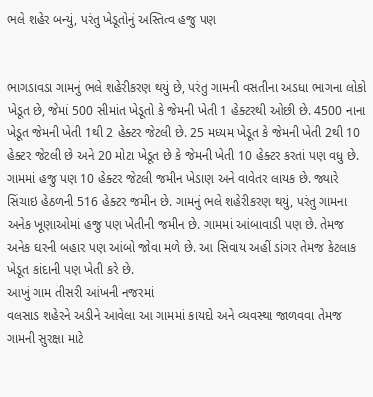ભલે શહેર બન્યું, પરંતુ ખેડૂતોનું અસ્તિત્વ હજુ પણ


ભાગડાવડા ગામનું ભલે શહેરીકરણ થયું છે, પરંતુ ગામની વસતીના અડધા ભાગના લોકો ખેડૂત છે, જેમાં 500 સીમાંત ખેડૂતો કે જેમની ખેતી 1 હેક્ટરથી ઓછી છે. 4500 નાના ખેડૂત જેમની ખેતી 1થી 2 હેક્ટર જેટલી છે. 25 મધ્યમ ખેડૂત કે જેમની ખેતી 2થી 10 હેક્ટર જેટલી છે અને 20 મોટા ખેડૂત છે કે જેમની ખેતી 10 હેક્ટર કરતાં પણ વધુ છે. ગામમાં હજુ પણ 10 હેક્ટર જેટલી જમીન ખેડાણ અને વાવેતર લાયક છે. જ્યારે સિંચાઇ હેઠળની 516 હેક્ટર જમીન છે. ગામનું ભલે શહેરીકરણ થયું, પરંતુ ગામના અનેક ખૂણાઓમાં હજુ પણ ખેતીની જમીન છે. ગામમાં આંબાવાડી પણ છે. તેમજ અનેક ઘરની બહાર પણ આંબો જોવા મળે છે. આ સિવાય અહીં ડાંગર તેમજ કેટલાક ખેડૂત કાંદાની પણ ખેતી કરે છે.
આખું ગામ તીસરી આંખની નજરમાં
વલસાડ શહેરને અડીને આવેલા આ ગામમાં કાયદો અને વ્યવસ્થા જાળવવા તેમજ ગામની સુરક્ષા માટે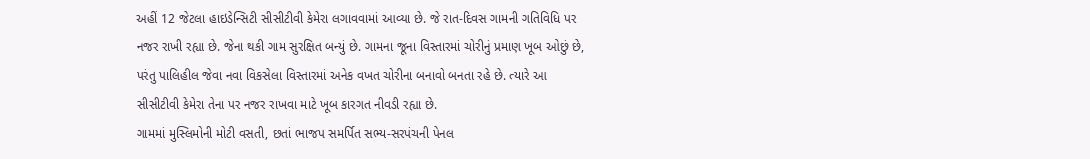અહીં 12 જેટલા હાઇડેન્સિટી સીસીટીવી કેમેરા લગાવવામાં આવ્યા છે. જે રાત-દિવસ ગામની ગતિવિધિ પર નજર રાખી રહ્યા છે. જેના થકી ગામ સુરક્ષિત બન્યું છે. ગામના જૂના વિસ્તારમાં ચોરીનું પ્રમાણ ખૂબ ઓછું છે, પરંતુ પાલિહીલ જેવા નવા વિકસેલા વિસ્તારમાં અનેક વખત ચોરીના બનાવો બનતા રહે છે. ત્યારે આ સીસીટીવી કેમેરા તેના પર નજર રાખવા માટે ખૂબ કારગત નીવડી રહ્યા છે.
ગામમાં મુસ્લિમોની મોટી વસતી, છતાં ભાજપ સમર્પિત સભ્ય-સરપંચની પેનલ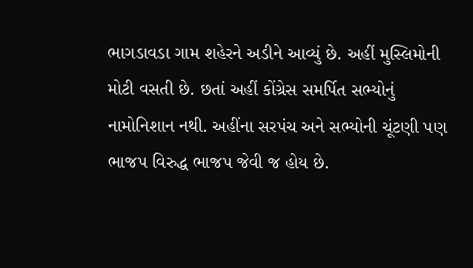ભાગડાવડા ગામ શહેરને અડીને આવ્યું છે. અહીં મુસ્લિમોની મોટી વસતી છે. છતાં અહીં કોંગ્રેસ સમર્પિત સભ્યોનું નામોનિશાન નથી. અહીંના સરપંચ અને સભ્યોની ચૂંટણી પણ ભાજપ વિરુદ્ધ ભાજપ જેવી જ હોય છે.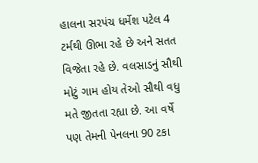હાલના સરપંચ ધર્મેશ પટેલ 4 ટર્મથી ઊભા રહે છે અને સતત વિજેતા રહે છે. વલસાડનું સૌથી મોટું ગામ હોય તેઓ સૌથી વધુ મતે જીતતા રહ્યા છે. આ વર્ષે પણ તેમની પેનલના 90 ટકા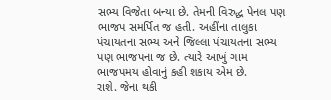સભ્ય વિજેતા બન્યા છે. તેમની વિરુદ્ધ પેનલ પણ ભાજપ સમર્પિત જ હતી. અહીંના તાલુકા પંચાયતના સભ્ય અને જિલ્લા પંચાયતના સભ્ય પણ ભાજપના જ છે. ત્યારે આખું ગામ ભાજપમય હોવાનું કહી શકાય એમ છે.
રાશે. જેના થકી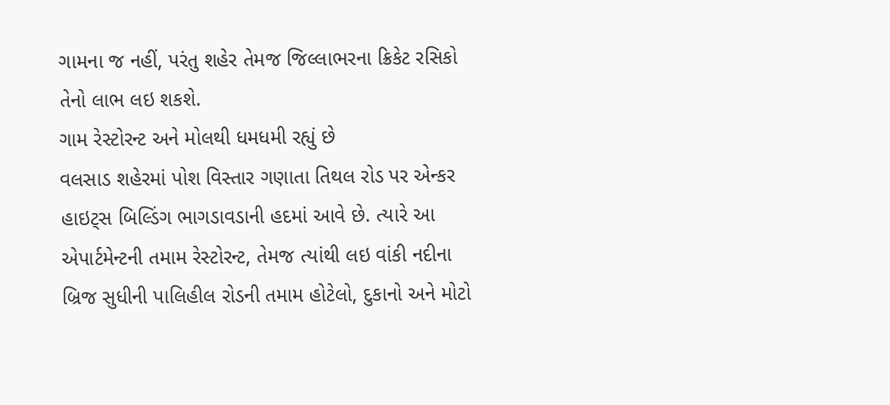ગામના જ નહીં, પરંતુ શહેર તેમજ જિલ્લાભરના ક્રિકેટ રસિકો તેનો લાભ લઇ શકશે.
ગામ રેસ્ટોરન્ટ અને મોલથી ધમધમી રહ્યું છે
વલસાડ શહેરમાં પોશ વિસ્તાર ગણાતા તિથલ રોડ પર એન્કર હાઇટ્સ બિલ્ડિંગ ભાગડાવડાની હદમાં આવે છે. ત્યારે આ એપાર્ટમેન્ટની તમામ રેસ્ટોરન્ટ, તેમજ ત્યાંથી લઇ વાંકી નદીના બ્રિજ સુધીની પાલિહીલ રોડની તમામ હોટેલો, દુકાનો અને મોટો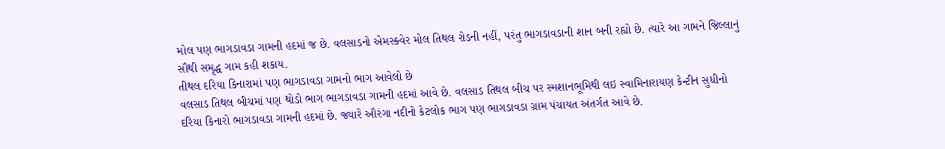મોલ પણ ભાગડાવડા ગામની હદમાં જ છે. વલસાડનો એમસ્ક્વેર મોલ તિથલ રોડની નહીં, પરંતુ ભાગડાવડાની શાન બની રહ્યો છે. ત્યારે આ ગામને જિલ્લાનું સૌથી સમૃદ્ધ ગામ કહી શકાય.
તીથલ દરિયા કિનારામાં પણ ભાગડાવડા ગામનો ભાગ આવેલો છે
વલસાડ તિથલ બીચમાં પણ થોડો ભાગ ભાગડાવડા ગામની હદમાં આવે છે. વલસાડ તિથલ બીચ પર સ્મશાનભૂમિથી લઇ સ્વામિનારાયણ કેન્ટીન સુધીનો દરિયા કિનારો ભાગડાવડા ગામની હદમાં છે. જ્યારે ઔરંગા નદીનો કેટલોક ભાગ પણ ભાગડાવડા ગ્રામ પંચાયત અંતર્ગત આવે છે.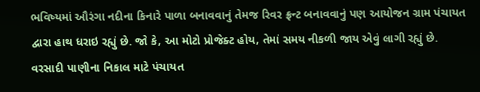ભવિષ્યમાં ઔરંગા નદીના કિનારે પાળા બનાવવાનું તેમજ રિવર ફ્રન્ટ બનાવવાનું પણ આયોજન ગ્રામ પંચાયત દ્વારા હાથ ધરાઇ રહ્યું છે. જો કે, આ મોટો પ્રોજેક્ટ હોય, તેમાં સમય નીકળી જાય એવું લાગી રહ્યું છે.
વરસાદી પાણીના નિકાલ માટે પંચાયત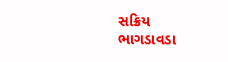સક્રિય
ભાગડાવડા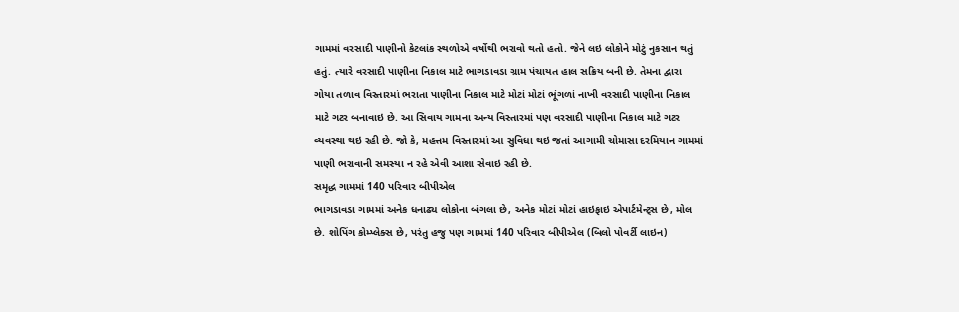ગામમાં વરસાદી પાણીનો કેટલાંક સ્થળોએ વર્ષોથી ભરાવો થતો હતો. જેને લઇ લોકોને મોટું નુકસાન થતું હતું. ત્યારે વરસાદી પાણીના નિકાલ માટે ભાગડાવડા ગ્રામ પંચાયત હાલ સક્રિય બની છે. તેમના દ્વારા ગોયા તળાવ વિસ્તારમાં ભરાતા પાણીના નિકાલ માટે મોટાં મોટાં ભૂંગળાં નાખી વરસાદી પાણીના નિકાલ માટે ગટર બનાવાઇ છે. આ સિવાય ગામના અન્ય વિસ્તારમાં પણ વરસાદી પાણીના નિકાલ માટે ગટર વ્યવસ્થા થઇ રહી છે. જો કે, મહત્તમ વિસ્તારમાં આ સુવિધા થઇ જતાં આગામી ચોમાસા દરમિયાન ગામમાં પાણી ભરાવાની સમસ્યા ન રહે એવી આશા સેવાઇ રહી છે.
સમૃદ્ધ ગામમાં 140 પરિવાર બીપીએલ
ભાગડાવડા ગામમાં અનેક ધનાઢ્ય લોકોના બંગલા છે, અનેક મોટાં મોટાં હાઇફાઇ એપાર્ટમેન્ટ્સ છે, મોલ છે. શોપિંગ કોમ્પ્લેક્સ છે, પરંતુ હજુ પણ ગામમાં 140 પરિવાર બીપીએલ (બિલો પોવર્ટી લાઇન)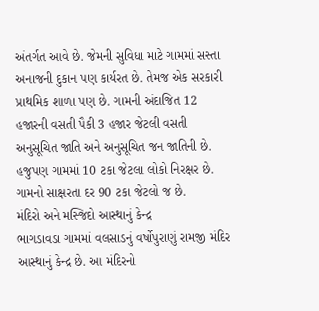અંતર્ગત આવે છે. જેમની સુવિધા માટે ગામમાં સસ્તા અનાજની દુકાન પણ કાર્યરત છે. તેમજ એક સરકારી પ્રાથમિક શાળા પણ છે. ગામની અંદાજિત 12 હજારની વસતી પૈકી 3 હજાર જેટલી વસતી અનુસૂચિત જાતિ અને અનુસૂચિત જન જાતિની છે. હજુપણ ગામમાં 10 ટકા જેટલા લોકો નિરક્ષર છે. ગામનો સાક્ષરતા દર 90 ટકા જેટલો જ છે.
મંદિરો અને મસ્જિદો આસ્થાનું કેન્દ્ર
ભાગડાવડા ગામમાં વલસાડનું વર્ષોપુરાણું રામજી મંદિર આસ્થાનું કેન્દ્ર છે. આ મંદિરનો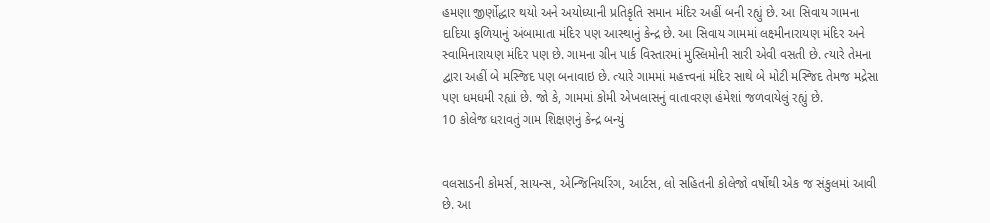હમણા જીર્ણોદ્ધાર થયો અને અયોધ્યાની પ્રતિકૃતિ સમાન મંદિર અહીં બની રહ્યું છે. આ સિવાય ગામના દાદિયા ફળિયાનું અંબામાતા મંદિર પણ આસ્થાનું કેન્દ્ર છે. આ સિવાય ગામમાં લક્ષ્મીનારાયણ મંદિર અને સ્વામિનારાયણ મંદિર પણ છે. ગામના ગ્રીન પાર્ક વિસ્તારમાં મુસ્લિમોની સારી એવી વસતી છે. ત્યારે તેમના દ્વારા અહીં બે મસ્જિદ પણ બનાવાઇ છે. ત્યારે ગામમાં મહત્ત્વનાં મંદિર સાથે બે મોટી મસ્જિદ તેમજ મદ્રેસા પણ ધમધમી રહ્યાં છે. જો કે, ગામમાં કોમી એખલાસનું વાતાવરણ હંમેશાં જળવાયેલું રહ્યું છે.
10 કોલેજ ધરાવતું ગામ શિક્ષણનું કેન્દ્ર બન્યું


વલસાડની કોમર્સ, સાયન્સ, એન્જિનિયરિંગ, આર્ટસ, લો સહિતની કોલેજો વર્ષોથી એક જ સંકુલમાં આવી છે. આ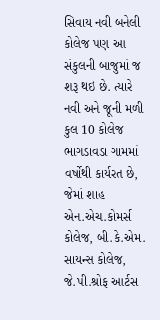સિવાય નવી બનેલી કોલેજ પણ આ સંકુલની બાજુમાં જ શરૂ થઇ છે. ત્યારે નવી અને જૂની મળી કુલ 10 કોલેજ ભાગડાવડા ગામમાં વર્ષોથી કાર્યરત છે, જેમાં શાહ એન.એચ.કોમર્સ કોલેજ, બી.કે.એમ. સાયન્સ કોલેજ, જે.પી.શ્રોફ આર્ટસ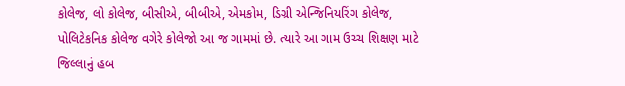કોલેજ, લો કોલેજ, બીસીએ, બીબીએ, એમકોમ, ડિગ્રી એન્જિનિયરિંગ કોલેજ, પોલિટેકનિક કોલેજ વગેરે કોલેજો આ જ ગામમાં છે. ત્યારે આ ગામ ઉચ્ચ શિક્ષણ માટે જિલ્લાનું હબ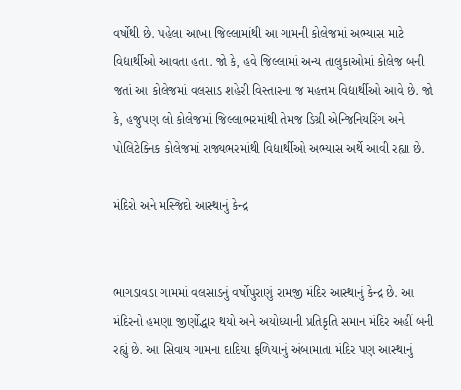વર્ષોથી છે. પહેલા આખા જિલ્લામાંથી આ ગામની કોલેજમાં અભ્યાસ માટે વિદ્યાર્થીઓ આવતા હતા. જો કે, હવે જિલ્લામાં અન્ય તાલુકાઓમાં કોલેજ બની જતાં આ કોલેજમાં વલસાડ શહેરી વિસ્તારના જ મહત્તમ વિદ્યાર્થીઓ આવે છે. જો કે, હજુપણ લો કોલેજમાં જિલ્લાભરમાંથી તેમજ ડિગ્રી એન્જિનિયરિંગ અને પોલિટેક્નિક કોલેજમાં રાજ્યભરમાંથી વિદ્યાર્થીઓ અભ્યાસ અર્થે આવી રહ્યા છે.

મંદિરો અને મસ્જિદો આસ્થાનું કેન્દ્ર


ભાગડાવડા ગામમાં વલસાડનું વર્ષોપુરાણું રામજી મંદિર આસ્થાનું કેન્દ્ર છે. આ મંદિરનો હમણા જીર્ણોદ્ધાર થયો અને અયોધ્યાની પ્રતિકૃતિ સમાન મંદિર અહીં બની રહ્યું છે. આ સિવાય ગામના દાદિયા ફળિયાનું અંબામાતા મંદિર પણ આસ્થાનું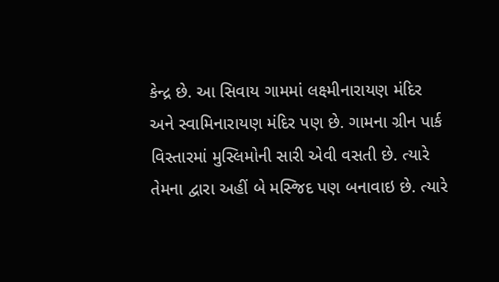કેન્દ્ર છે. આ સિવાય ગામમાં લક્ષ્મીનારાયણ મંદિર અને સ્વામિનારાયણ મંદિર પણ છે. ગામના ગ્રીન પાર્ક વિસ્તારમાં મુસ્લિમોની સારી એવી વસતી છે. ત્યારે તેમના દ્વારા અહીં બે મસ્જિદ પણ બનાવાઇ છે. ત્યારે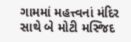ગામમાં મહત્ત્વનાં મંદિર સાથે બે મોટી મસ્જિદ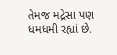તેમજ મદ્રેસા પણ ધમધમી રહ્યાં છે.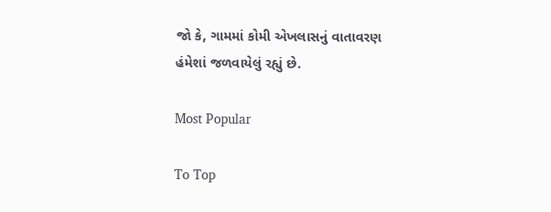જો કે, ગામમાં કોમી એખલાસનું વાતાવરણ હંમેશાં જળવાયેલું રહ્યું છે.

Most Popular

To Top